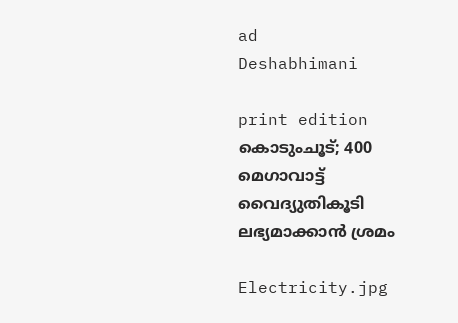ad
Deshabhimani

print edition കൊടുംചൂട്‌; 400 മെഗാവാട്ട്‌ വൈദ്യുതികൂടി ലഭ്യമാക്കാൻ ശ്രമം

Electricity.jpg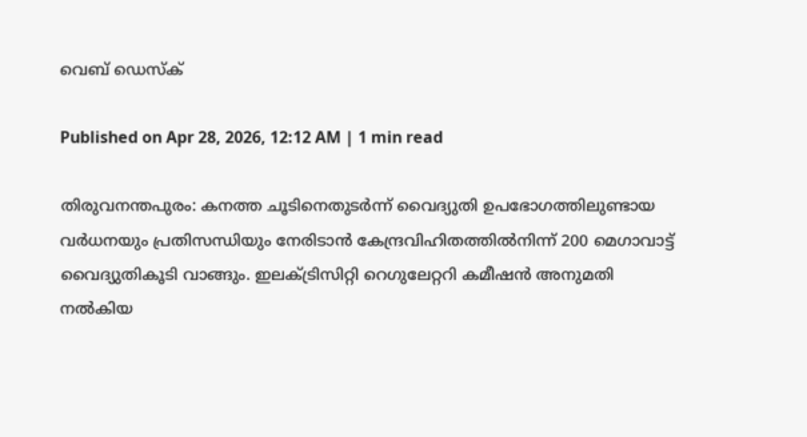വെബ് ഡെസ്ക്

Published on Apr 28, 2026, 12:12 AM | 1 min read

തിരുവനന്തപുരം: കനത്ത ചൂടിനെതുടർന്ന്‌ വൈദ്യുതി ഉപഭോഗത്തിലുണ്ടായ വർധനയും പ്രതിസന്ധിയും നേരിടാൻ കേന്ദ്രവിഹിതത്തിൽനിന്ന്‌ 200 മെഗാവാട്ട്‌ വൈദ്യുതികൂടി വാങ്ങും. ഇലക്‌ട്രിസിറ്റി റെഗുലേറ്ററി കമീഷൻ അനുമതി നൽകിയ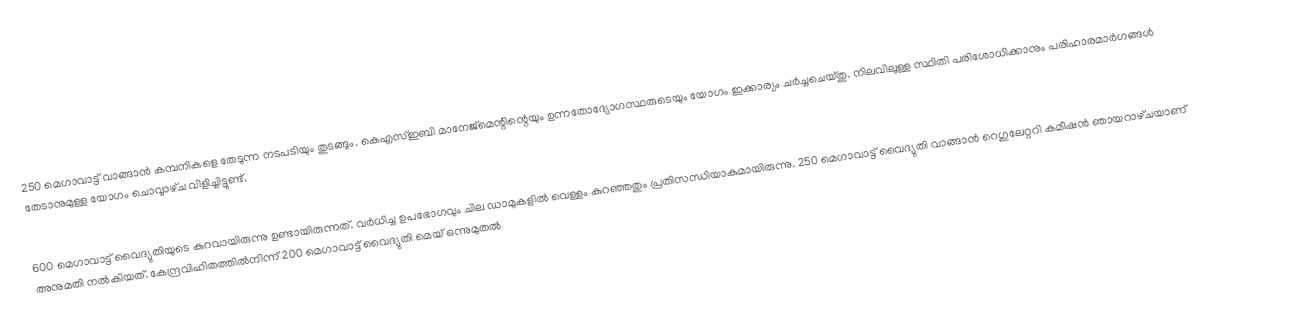250 മെഗാവാട്ട്‌ വാങ്ങാൻ കമ്പനികളെ തേടുന്ന നടപടിയും തുടങ്ങും. കെഎസ്‌ഇബി മാനേജ്‌മെന്റിന്റെയും ഉന്നതോദ്യോഗസ്ഥരുടെയും യോഗം ഇക്കാര്യം ചർച്ചചെയ്‌തു. നിലവിലുള്ള സ്ഥിതി പരിശോധിക്കാനും പരിഹാരമാർഗങ്ങൾ തേടാനുമുള്ള യോഗം ചൊവ്വാഴ്‌ച വിളിച്ചിട്ടുണ്ട്‌.


600 മെഗാവാട്ട്‌ വൈദ്യുതിയുടെ കുറവായിരുന്നു ഉണ്ടായിരുന്നത്‌. വർധിച്ച ഉപഭോഗവും ചില ഡാമുകളിൽ വെള്ളം കുറഞ്ഞതും പ്രതിസന്ധിയാകുമായിരുന്നു. 250 മെഗാവാട്ട്‌ വൈദ്യുതി വാങ്ങാൻ റെഗുലേറ്ററി കമീഷൻ ഞായറാഴ്‌ചയാണ്‌ അനുമതി നൽകിയത്‌. കേന്ദ്രവിഹിതത്തിൽനിന്ന്‌ 200 മെഗാവാട്ട്‌ വൈദ്യുതി മെയ്‌ ഒന്നുമുതൽ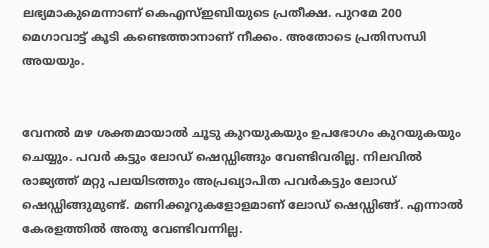ലഭ്യമാകുമെന്നാണ്‌ കെഎസ്‌ഇബിയുടെ പ്രതീക്ഷ. പുറമേ 200 മെഗാവാട്ട്‌ കൂടി കണ്ടെത്താനാണ്‌ നീക്കം. അതോടെ പ്രതിസന്ധി അയയും.


വേനൽ മഴ ശക്തമായാൽ ചൂടു കുറയുകയും ഉപഭോഗം കുറയുകയും ചെയ്യും. പവർ കട്ടും ലോഡ്‌ ഷെഡ്ഡിങ്ങും വേണ്ടിവരില്ല. നിലവിൽ രാജ്യത്ത്‌ മറ്റു പലയിടത്തും അപ്രഖ്യാപിത പവർകട്ടും ലോഡ്‌ ഷെഡ്ഡിങ്ങുമുണ്ട്‌. മണിക്കൂറുകളോളമാണ്‌ ലോഡ്‌ ഷെഡ്ഡിങ്ങ്‌. എന്നാൽ കേരളത്തിൽ അതു വേണ്ടിവന്നില്ല.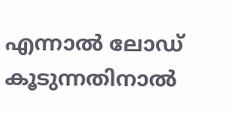എന്നാൽ ലോഡ്‌ കൂടുന്നതിനാൽ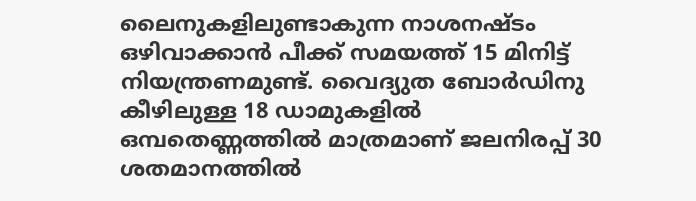ലൈനുകളിലുണ്ടാകുന്ന നാശനഷ്ടം ഒഴിവാക്കാൻ പീക്ക്‌ സമയത്ത്‌ 15 മിനിട്ട്‌ നിയന്ത്രണമുണ്ട്‌. വൈദ്യ‍ുത ബോർഡിനു കീഴിലുള്ള 18 ഡാമുകളിൽ ഒമ്പതെണ്ണത്തിൽ മാത്രമാണ്‌ ജലനിരപ്പ്‌ 30 ശതമാനത്തിൽ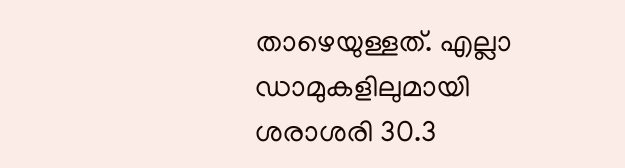താഴെയുള്ളത്‌. എല്ലാ ഡാമുകളിലുമായി ശരാശരി 30.3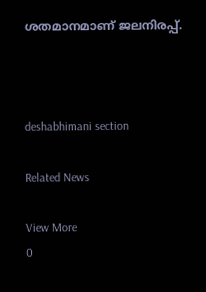ശതമാനമാണ്‌ ജലനിരപ്പ്‌.



deshabhimani section

Related News

View More
0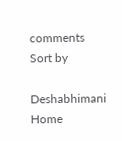comments
Sort by

Deshabhimani
Home